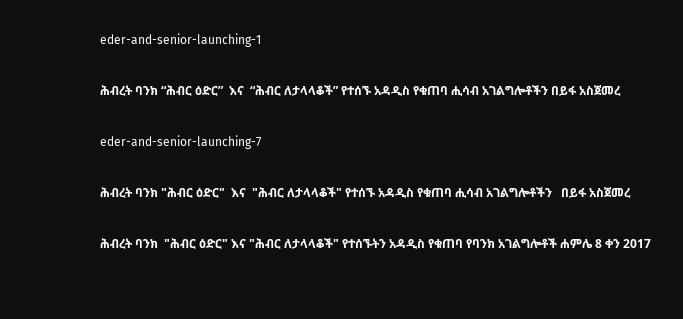eder-and-senior-launching-1

ሕብረት ባንክ “ሕብር ዕድር”  እና  “ሕብር ለታላላቆች” የተሰኙ አዳዲስ የቁጠባ ሒሳብ አገልግሎቶችን በይፋ አስጀመረ

eder-and-senior-launching-7

ሕብረት ባንክ "ሕብር ዕድር"  እና  "ሕብር ለታላላቆች" የተሰኙ አዳዲስ የቁጠባ ሒሳብ አገልግሎቶችን   በይፋ አስጀመረ

ሕብረት ባንክ  "ሕብር ዕድር" እና "ሕብር ለታላላቆች" የተሰኙትን አዳዲስ የቁጠባ የባንክ አገልግሎቶች ሐምሌ 8 ቀን 2017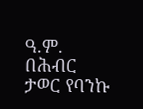ዓ.ም. በሕብር ታወር የባንኩ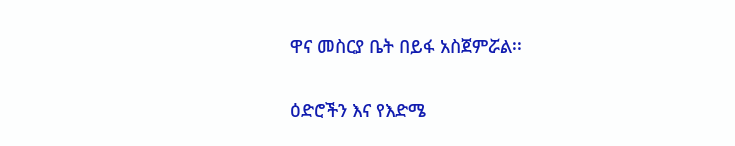ዋና መስርያ ቤት በይፋ አስጀምሯል፡፡

ዕድሮችን እና የእድሜ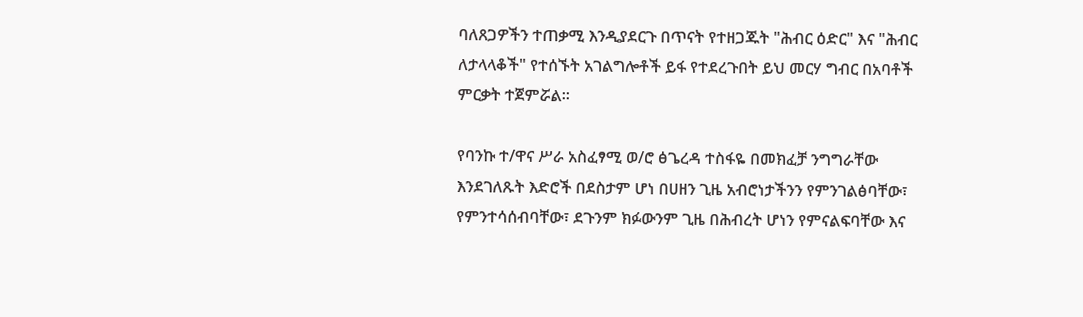ባለጸጋዎችን ተጠቃሚ እንዲያደርጉ በጥናት የተዘጋጁት "ሕብር ዕድር" እና "ሕብር ለታላላቆች" የተሰኙት አገልግሎቶች ይፋ የተደረጉበት ይህ መርሃ ግብር በአባቶች ምርቃት ተጀምሯል፡፡

የባንኩ ተ/ዋና ሥራ አስፈፃሚ ወ/ሮ ፅጌረዳ ተስፋዬ በመክፈቻ ንግግራቸው እንደገለጹት እድሮች በደስታም ሆነ በሀዘን ጊዜ አብሮነታችንን የምንገልፅባቸው፣ የምንተሳሰብባቸው፣ ደጉንም ክፉውንም ጊዜ በሕብረት ሆነን የምናልፍባቸው እና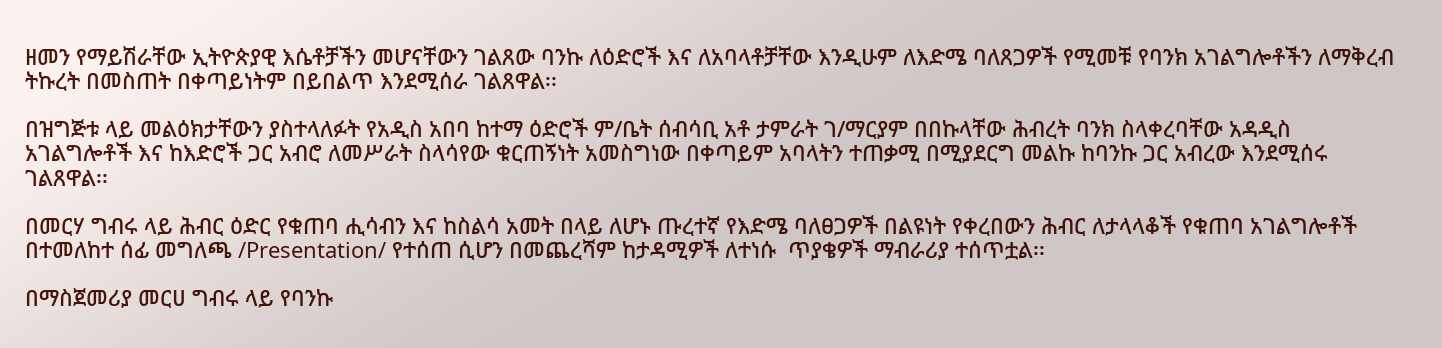ዘመን የማይሽራቸው ኢትዮጵያዊ እሴቶቻችን መሆናቸውን ገልጸው ባንኩ ለዕድሮች እና ለአባላቶቻቸው እንዲሁም ለእድሜ ባለጸጋዎች የሚመቹ የባንክ አገልግሎቶችን ለማቅረብ ትኩረት በመስጠት በቀጣይነትም በይበልጥ እንደሚሰራ ገልጸዋል፡፡

በዝግጅቱ ላይ መልዕክታቸውን ያስተላለፉት የአዲስ አበባ ከተማ ዕድሮች ም/ቤት ሰብሳቢ አቶ ታምራት ገ/ማርያም በበኩላቸው ሕብረት ባንክ ስላቀረባቸው አዳዲስ አገልግሎቶች እና ከእድሮች ጋር አብሮ ለመሥራት ስላሳየው ቁርጠኝነት አመስግነው በቀጣይም አባላትን ተጠቃሚ በሚያደርግ መልኩ ከባንኩ ጋር አብረው እንደሚሰሩ ገልጸዋል፡፡

በመርሃ ግብሩ ላይ ሕብር ዕድር የቁጠባ ሒሳብን እና ከስልሳ አመት በላይ ለሆኑ ጡረተኛ የእድሜ ባለፀጋዎች በልዩነት የቀረበውን ሕብር ለታላላቆች የቁጠባ አገልግሎቶች በተመለከተ ሰፊ መግለጫ /Presentation/ የተሰጠ ሲሆን በመጨረሻም ከታዳሚዎች ለተነሱ  ጥያቄዎች ማብራሪያ ተሰጥቷል፡፡

በማስጀመሪያ መርሀ ግብሩ ላይ የባንኩ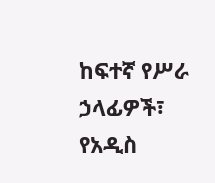ከፍተኛ የሥራ ኃላፊዎች፣ የአዲስ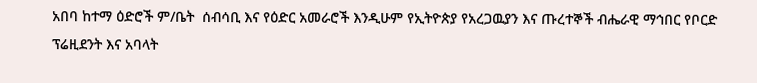አበባ ከተማ ዕድሮች ም/ቤት  ሰብሳቢ እና የዕድር አመራሮች እንዲሁም የኢትዮጵያ የአረጋዉያን እና ጡረተኞች ብሔራዊ ማኅበር የቦርድ ፕሬዚደንት እና አባላት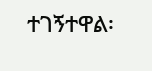ተገኝተዋል፡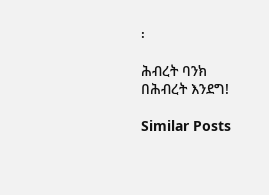፡

ሕብረት ባንክ
በሕብረት እንደግ!

Similar Posts